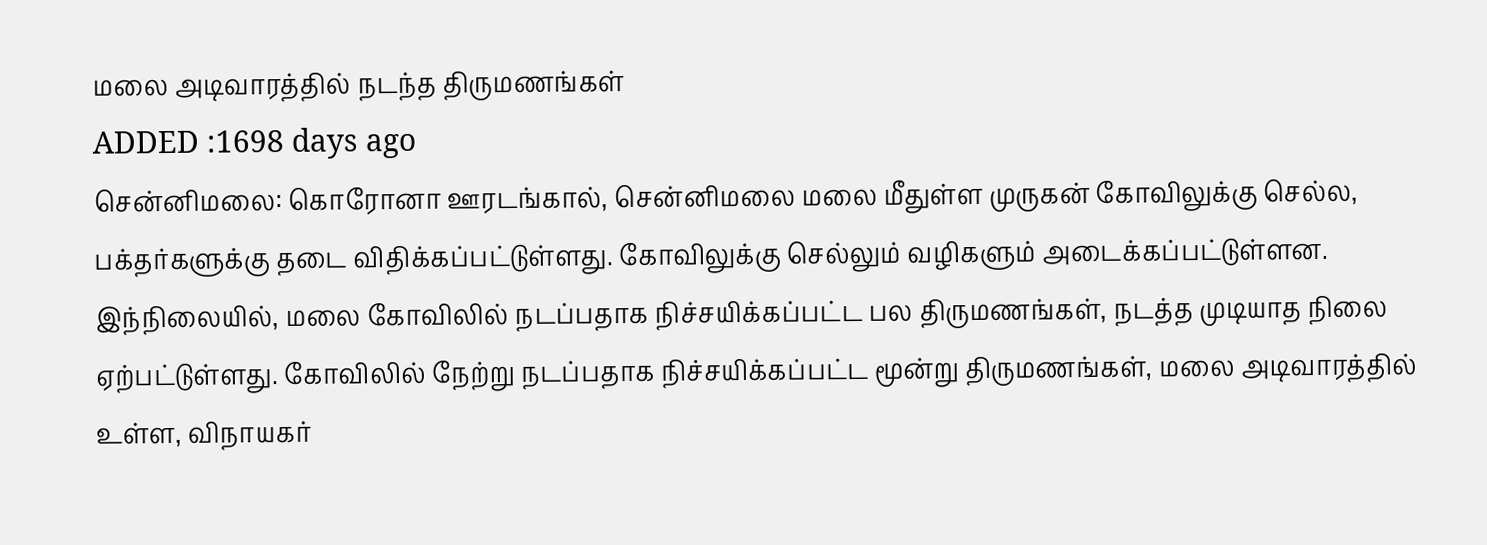மலை அடிவாரத்தில் நடந்த திருமணங்கள்
ADDED :1698 days ago
சென்னிமலை: கொரோனா ஊரடங்கால், சென்னிமலை மலை மீதுள்ள முருகன் கோவிலுக்கு செல்ல, பக்தர்களுக்கு தடை விதிக்கப்பட்டுள்ளது. கோவிலுக்கு செல்லும் வழிகளும் அடைக்கப்பட்டுள்ளன. இந்நிலையில், மலை கோவிலில் நடப்பதாக நிச்சயிக்கப்பட்ட பல திருமணங்கள், நடத்த முடியாத நிலை ஏற்பட்டுள்ளது. கோவிலில் நேற்று நடப்பதாக நிச்சயிக்கப்பட்ட மூன்று திருமணங்கள், மலை அடிவாரத்தில் உள்ள, விநாயகர்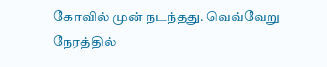கோவில் முன் நடந்தது. வெவ்வேறு நேரத்தில்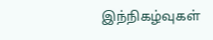இந்நிகழ்வுகள்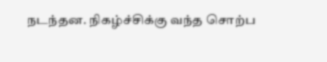நடந்தன. நிகழ்ச்சிக்கு வந்த சொற்ப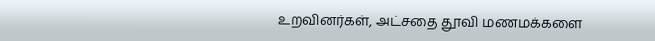உறவினர்கள், அட்சதை தூவி மணமக்களை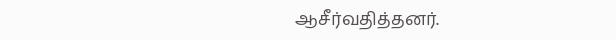ஆசீர்வதித்தனர்.